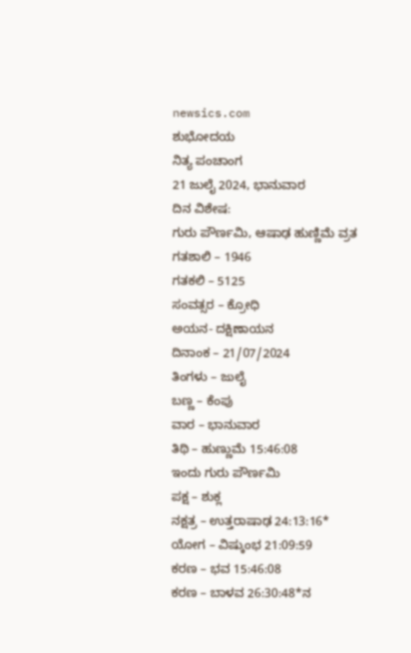newsics.com
ಶುಭೋದಯ
ನಿತ್ಯ ಪಂಚಾಂಗ
21 ಜುಲೈ 2024, ಭಾನುವಾರ
ದಿನ ವಿಶೇಷ:
ಗುರು ಪೌರ್ಣಮಿ, ಆಷಾಢ ಹುಣ್ಣಿಮೆ ವ್ರತ
ಗತಶಾಲಿ – 1946
ಗತಕಲಿ – 5125
ಸಂವತ್ಸರ – ಕ್ರೋಧಿ
ಅಯನ- ದಕ್ಷಿಣಾಯನ
ದಿನಾಂಕ – 21/07/2024
ತಿಂಗಳು – ಜುಲೈ
ಬಣ್ಣ – ಕೆಂಪು
ವಾರ – ಭಾನುವಾರ
ತಿಥಿ – ಹುಣ್ಣುಮೆ 15:46:08
ಇಂದು ಗುರು ಪೌರ್ಣಮಿ
ಪಕ್ಷ – ಶುಕ್ಲ
ನಕ್ಷತ್ರ – ಉತ್ತರಾಷಾಢ 24:13:16*
ಯೋಗ – ವಿಷ್ಕುಂಭ 21:09:59
ಕರಣ – ಭವ 15:46:08
ಕರಣ – ಬಾಳವ 26:30:48*ನ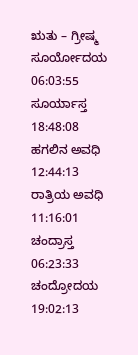ಋತು – ಗ್ರೀಷ್ಮ
ಸೂರ್ಯೋದಯ 06:03:55
ಸೂರ್ಯಾಸ್ತ 18:48:08
ಹಗಲಿನ ಅವಧಿ 12:44:13
ರಾತ್ರಿಯ ಅವಧಿ 11:16:01
ಚಂದ್ರಾಸ್ತ 06:23:33
ಚಂದ್ರೋದಯ 19:02:13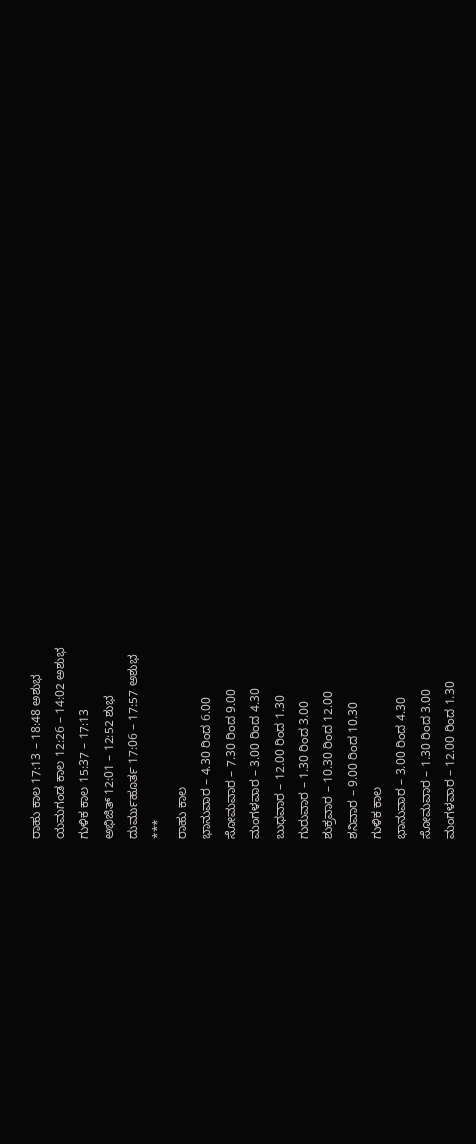ರಾಹು ಕಾಲ 17:13 – 18:48 ಅಶುಭ
ಯಮಗಂಡ ಕಾಲ 12:26 – 14:02 ಅಶುಭ
ಗುಳಿಕ ಕಾಲ 15:37 – 17:13
ಅಭಿಜಿತ್ 12:01 – 12:52 ಶುಭ
ದುರ್ಮುಹೂರ್ತ 17:06 – 17:57 ಅಶುಭ
***
ರಾಹು ಕಾಲ
ಭಾನುವಾರ – 4.30 ರಿಂದ 6.00
ಸೋಮವಾರ – 7.30 ರಿಂದ 9.00
ಮಂಗಳವಾರ – 3.00 ರಿಂದ 4.30
ಬುಧವಾರ – 12.00 ರಿಂದ 1.30
ಗುರುವಾರ – 1.30 ರಿಂದ 3.00
ಶುಕ್ರವಾರ – 10.30 ರಿಂದ 12.00
ಶನಿವಾರ – 9.00 ರಿಂದ 10.30
ಗುಳಿಕ ಕಾಲ
ಭಾನುವಾರ – 3.00 ರಿಂದ 4.30
ಸೋಮವಾರ – 1.30 ರಿಂದ 3.00
ಮಂಗಳವಾರ – 12.00 ರಿಂದ 1.30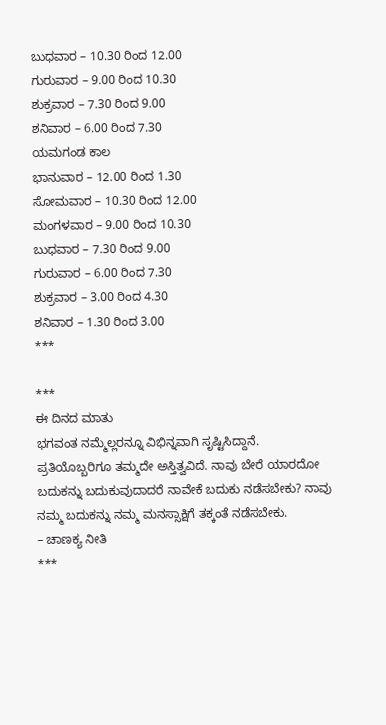ಬುಧವಾರ – 10.30 ರಿಂದ 12.00
ಗುರುವಾರ – 9.00 ರಿಂದ 10.30
ಶುಕ್ರವಾರ – 7.30 ರಿಂದ 9.00
ಶನಿವಾರ – 6.00 ರಿಂದ 7.30
ಯಮಗಂಡ ಕಾಲ
ಭಾನುವಾರ – 12.00 ರಿಂದ 1.30
ಸೋಮವಾರ – 10.30 ರಿಂದ 12.00
ಮಂಗಳವಾರ – 9.00 ರಿಂದ 10.30
ಬುಧವಾರ – 7.30 ರಿಂದ 9.00
ಗುರುವಾರ – 6.00 ರಿಂದ 7.30
ಶುಕ್ರವಾರ – 3.00 ರಿಂದ 4.30
ಶನಿವಾರ – 1.30 ರಿಂದ 3.00
***

***
ಈ ದಿನದ ಮಾತು
ಭಗವಂತ ನಮ್ಮೆಲ್ಲರನ್ನೂ ವಿಭಿನ್ನವಾಗಿ ಸೃಷ್ಟಿಸಿದ್ದಾನೆ. ಪ್ರತಿಯೊಬ್ಬರಿಗೂ ತಮ್ಮದೇ ಅಸ್ತಿತ್ವವಿದೆ. ನಾವು ಬೇರೆ ಯಾರದೋ ಬದುಕನ್ನು ಬದುಕುವುದಾದರೆ ನಾವೇಕೆ ಬದುಕು ನಡೆಸಬೇಕು? ನಾವು ನಮ್ಮ ಬದುಕನ್ನು ನಮ್ಮ ಮನಸ್ಸಾಕ್ಷಿಗೆ ತಕ್ಕಂತೆ ನಡೆಸಬೇಕು.
– ಚಾಣಕ್ಯ ನೀತಿ
***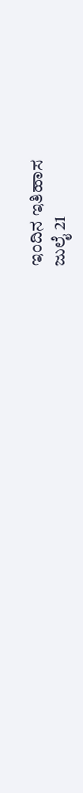ಇಂದಿನ ಇತಿಹಾಸ
ಜುಲೈ 21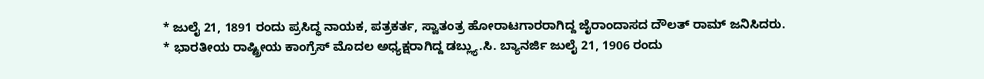* ಜುಲೈ 21, 1891 ರಂದು ಪ್ರಸಿದ್ಧ ನಾಯಕ, ಪತ್ರಕರ್ತ, ಸ್ವಾತಂತ್ರ ಹೋರಾಟಗಾರರಾಗಿದ್ದ ಜೈರಾಂದಾಸದ ದೌಲತ್ ರಾಮ್ ಜನಿಸಿದರು.
* ಭಾರತೀಯ ರಾಷ್ಟ್ರೀಯ ಕಾಂಗ್ರೆಸ್ ಮೊದಲ ಅಧ್ಯಕ್ಷರಾಗಿದ್ದ ಡಬ್ಲ್ಯು.ಸಿ. ಬ್ಯಾನರ್ಜಿ ಜುಲೈ 21, 1906 ರಂದು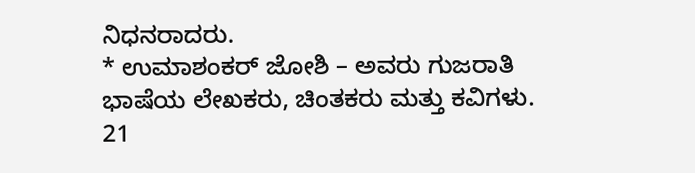ನಿಧನರಾದರು.
* ಉಮಾಶಂಕರ್ ಜೋಶಿ – ಅವರು ಗುಜರಾತಿ ಭಾಷೆಯ ಲೇಖಕರು, ಚಿಂತಕರು ಮತ್ತು ಕವಿಗಳು. 21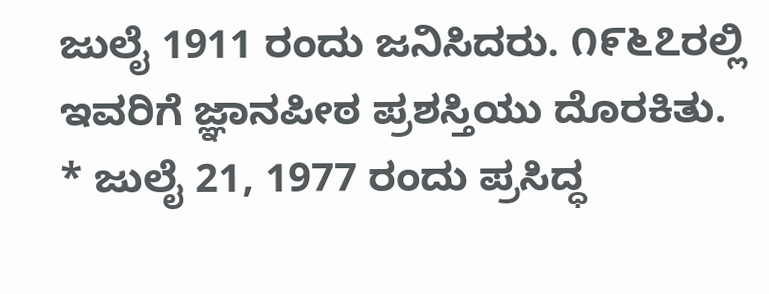ಜುಲೈ 1911 ರಂದು ಜನಿಸಿದರು. ೧೯೬೭ರಲ್ಲಿ ಇವರಿಗೆ ಜ್ಞಾನಪೀಠ ಪ್ರಶಸ್ತಿಯು ದೊರಕಿತು.
* ಜುಲೈ 21, 1977 ರಂದು ಪ್ರಸಿದ್ಧ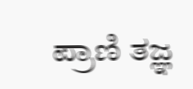ಪ್ರಾಣಿ ತಜ್ಞ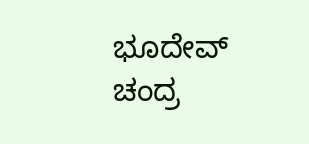ಭೂದೇವ್ ಚಂದ್ರ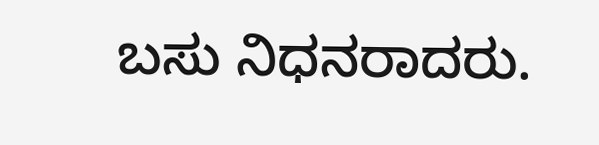ಬಸು ನಿಧನರಾದರು.